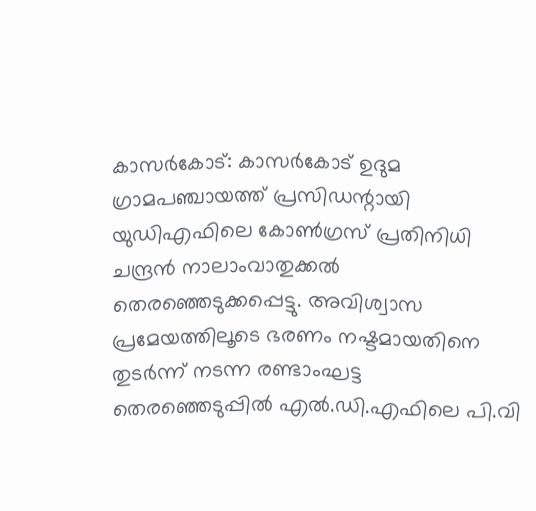കാസർകോട്: കാസർകോട് ഉദുമ ഗ്രാമപഞ്ചായത്ത് പ്രസിഡന്റായി യുഡിഎഫിലെ കോൺഗ്രസ് പ്രതിനിധി ചന്ദ്രൻ നാലാംവാതുക്കൽ തെരഞ്ഞെടുക്കപ്പെട്ടു. അവിശ്വാസ പ്രമേയത്തിലൂടെ ഭരണം നഷ്ടമായതിനെ തുടർന്ന് നടന്ന രണ്ടാംഘട്ട തെരഞ്ഞെടുപ്പിൽ എൽ.ഡി.എഫിലെ പി.വി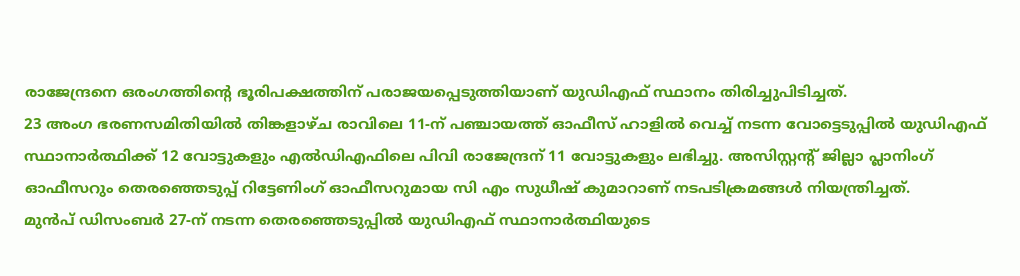രാജേന്ദ്രനെ ഒരംഗത്തിന്റെ ഭൂരിപക്ഷത്തിന് പരാജയപ്പെടുത്തിയാണ് യുഡിഎഫ് സ്ഥാനം തിരിച്ചുപിടിച്ചത്.
23 അംഗ ഭരണസമിതിയിൽ തിങ്കളാഴ്ച രാവിലെ 11-ന് പഞ്ചായത്ത് ഓഫീസ് ഹാളിൽ വെച്ച് നടന്ന വോട്ടെടുപ്പിൽ യുഡിഎഫ് സ്ഥാനാർത്ഥിക്ക് 12 വോട്ടുകളും എൽഡിഎഫിലെ പിവി രാജേന്ദ്രന് 11 വോട്ടുകളും ലഭിച്ചു. അസിസ്റ്റന്റ് ജില്ലാ പ്ലാനിംഗ് ഓഫീസറും തെരഞ്ഞെടുപ്പ് റിട്ടേണിംഗ് ഓഫീസറുമായ സി എം സുധീഷ് കുമാറാണ് നടപടിക്രമങ്ങൾ നിയന്ത്രിച്ചത്.
മുൻപ് ഡിസംബർ 27-ന് നടന്ന തെരഞ്ഞെടുപ്പിൽ യുഡിഎഫ് സ്ഥാനാർത്ഥിയുടെ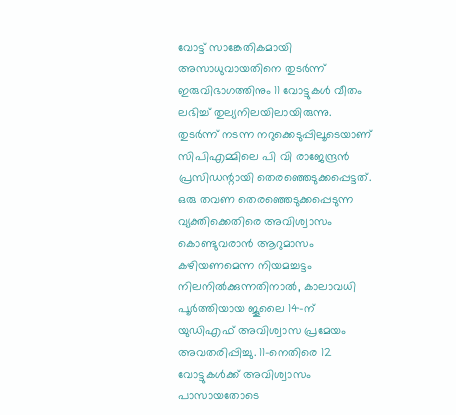വോട്ട് സാങ്കേതികമായി അസാധുവായതിനെ തുടർന്ന് ഇരുവിഭാഗത്തിനും 11 വോട്ടുകൾ വീതം ലഭിച്ച് തുല്യനിലയിലായിരുന്നു. തുടർന്ന് നടന്ന നറുക്കെടുപ്പിലൂടെയാണ് സിപിഎമ്മിലെ പി വി രാജേന്ദ്രൻ പ്രസിഡന്റായി തെരഞ്ഞെടുക്കപ്പെട്ടത്.
ഒരു തവണ തെരഞ്ഞെടുക്കപ്പെടുന്ന വ്യക്തിക്കെതിരെ അവിശ്വാസം കൊണ്ടുവരാൻ ആറുമാസം കഴിയണമെന്ന നിയമച്ചട്ടം നിലനിൽക്കുന്നതിനാൽ, കാലാവധി പൂർത്തിയായ ജൂലൈ 14-ന് യുഡിഎഫ് അവിശ്വാസ പ്രമേയം അവതരിപ്പിച്ചു. 11-നെതിരെ 12 വോട്ടുകൾക്ക് അവിശ്വാസം പാസായതോടെ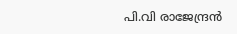പി.വി രാജേന്ദ്രൻ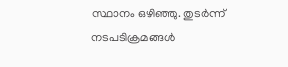സ്ഥാനം ഒഴിഞ്ഞു. തുടർന്ന് നടപടിക്രമങ്ങൾ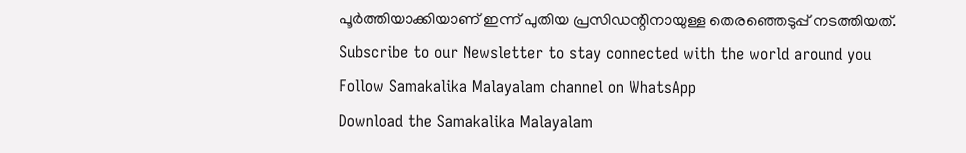പൂർത്തിയാക്കിയാണ് ഇന്ന് പുതിയ പ്രസിഡന്റിനായുള്ള തെരഞ്ഞെടുപ്പ് നടത്തിയത്.
Subscribe to our Newsletter to stay connected with the world around you
Follow Samakalika Malayalam channel on WhatsApp
Download the Samakalika Malayalam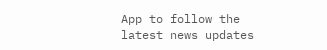App to follow the latest news updates